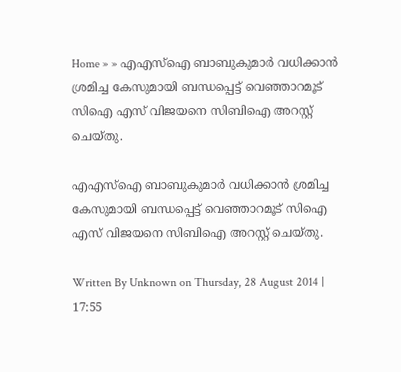Home » » എഎസ്‌ഐ ബാബുകുമാര്‍ വധിക്കാന്‍ ശ്രമിച്ച കേസുമായി ബന്ധപ്പെട്ട് വെഞ്ഞാറമൂട് സിഐ എസ് വിജയനെ സിബിഐ അറസ്റ്റ് ചെയ്തു.

എഎസ്‌ഐ ബാബുകുമാര്‍ വധിക്കാന്‍ ശ്രമിച്ച കേസുമായി ബന്ധപ്പെട്ട് വെഞ്ഞാറമൂട് സിഐ എസ് വിജയനെ സിബിഐ അറസ്റ്റ് ചെയ്തു.

Written By Unknown on Thursday, 28 August 2014 | 17:55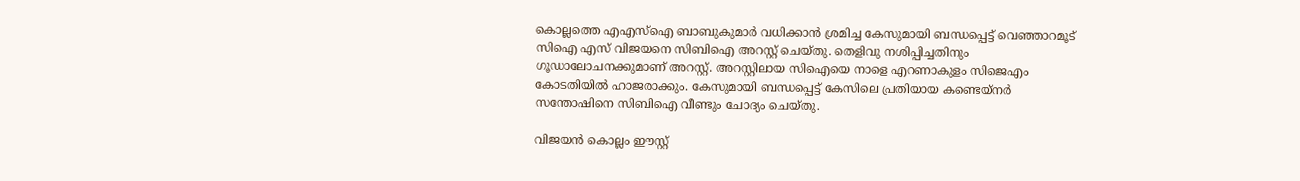കൊല്ലത്തെ എഎസ്‌ഐ ബാബുകുമാര്‍ വധിക്കാന്‍ ശ്രമിച്ച കേസുമായി ബന്ധപ്പെട്ട് വെഞ്ഞാറമൂട് സിഐ എസ് വിജയനെ സിബിഐ അറസ്റ്റ് ചെയ്തു. തെളിവു നശിപ്പിച്ചതിനും ഗൂഡാലോചനക്കുമാണ് അറസ്റ്റ്. അറസ്റ്റിലായ സിഐയെ നാളെ എറണാകുളം സിജെഎം കോടതിയില്‍ ഹാജരാക്കും. കേസുമായി ബന്ധപ്പെട്ട് കേസിലെ പ്രതിയായ കണ്ടെയ്‌നര്‍ സന്തോഷിനെ സിബിഐ വീണ്ടും ചോദ്യം ചെയ്തു.

വിജയന്‍ കൊല്ലം ഈസ്റ്റ്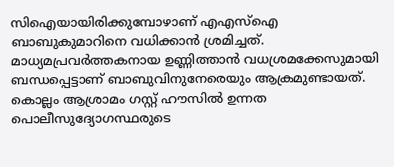സിഐയായിരിക്കുമ്പോഴാണ് എഎസ്‌ഐ ബാബുകുമാറിനെ വധിക്കാന്‍ ശ്രമിച്ചത്. മാധ്യമപ്രവര്‍ത്തകനായ ഉണ്ണിത്താന്‍ വധശ്രമക്കേസുമായി ബന്ധപ്പെട്ടാണ് ബാബുവിനുനേരെയും ആക്രമുണ്ടായത്. കൊല്ലം ആശ്രാമം ഗസ്റ്റ് ഹൗസില്‍ ഉന്നത പൊലീസുദ്യോഗസ്ഥരുടെ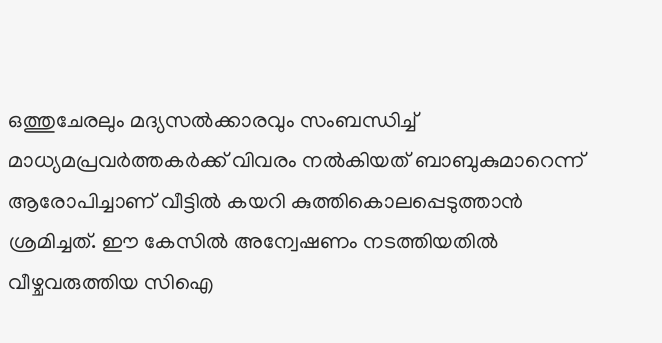ഒത്തുചേരലും മദ്യസല്‍ക്കാരവും സംബന്ധിച്ച് മാധ്യമപ്രവര്‍ത്തകര്‍ക്ക് വിവരം നല്‍കിയത് ബാബുകുമാറെന്ന് ആരോപിച്ചാണ് വീട്ടില്‍ കയറി കുത്തികൊലപ്പെടുത്താന്‍ ശ്രമിച്ചത്. ഈ കേസില്‍ അന്വേഷണം നടത്തിയതില്‍ വീഴ്ചവരുത്തിയ സിഐ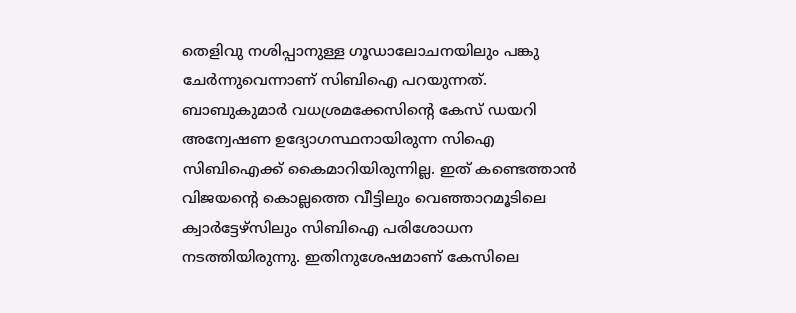തെളിവു നശിപ്പാനുള്ള ഗൂഡാലോചനയിലും പങ്കു ചേര്‍ന്നുവെന്നാണ് സിബിഐ പറയുന്നത്. ബാബുകുമാര്‍ വധശ്രമക്കേസിന്റെ കേസ് ഡയറി അന്വേഷണ ഉദ്യോഗസ്ഥനായിരുന്ന സിഐ സിബിഐക്ക് കൈമാറിയിരുന്നില്ല. ഇത് കണ്ടെത്താന്‍ വിജയന്റെ കൊല്ലത്തെ വീട്ടിലും വെഞ്ഞാറമൂടിലെ ക്വാര്‍ട്ടേഴ്‌സിലും സിബിഐ പരിശോധന നടത്തിയിരുന്നു. ഇതിനുശേഷമാണ് കേസിലെ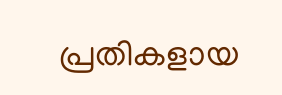പ്രതികളായ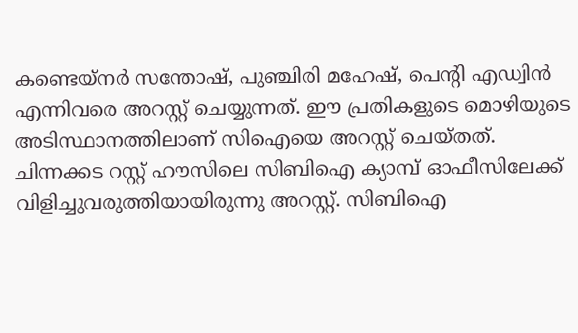കണ്ടെയ്‌നര്‍ സന്തോഷ്, പുഞ്ചിരി മഹേഷ്, പെന്റി എഡ്വിന്‍ എന്നിവരെ അറസ്റ്റ് ചെയ്യുന്നത്. ഈ പ്രതികളുടെ മൊഴിയുടെ അടിസ്ഥാനത്തിലാണ് സിഐയെ അറസ്റ്റ് ചെയ്തത്. ചിന്നക്കട റസ്റ്റ് ഹൗസിലെ സിബിഐ ക്യാമ്പ് ഓഫീസിലേക്ക് വിളിച്ചുവരുത്തിയായിരുന്നു അറസ്റ്റ്. സിബിഐ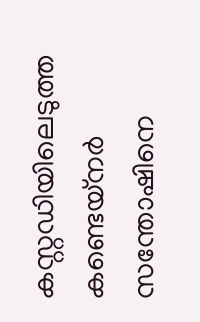കസ്റ്റഡിയിലെടുത്ത കണ്ടെയ്‌നര്‍ സന്തോഷിനെ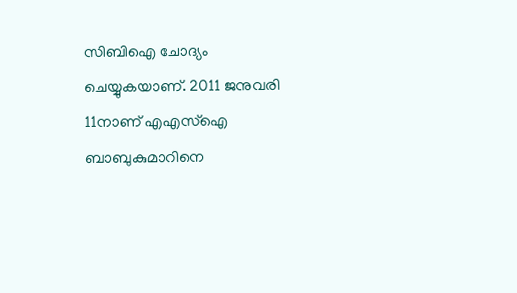സിബിഐ ചോദ്യം ചെയ്യുകയാണ്. 2011 ജനുവരി 11നാണ് എഎസ്‌ഐ ബാബുകുമാറിനെ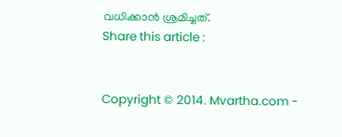വധിക്കാന്‍ ശ്രമിച്ചത്.
Share this article :


Copyright © 2014. Mvartha.com -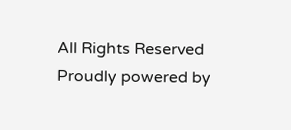All Rights Reserved
Proudly powered by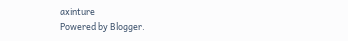axinture
Powered by Blogger.